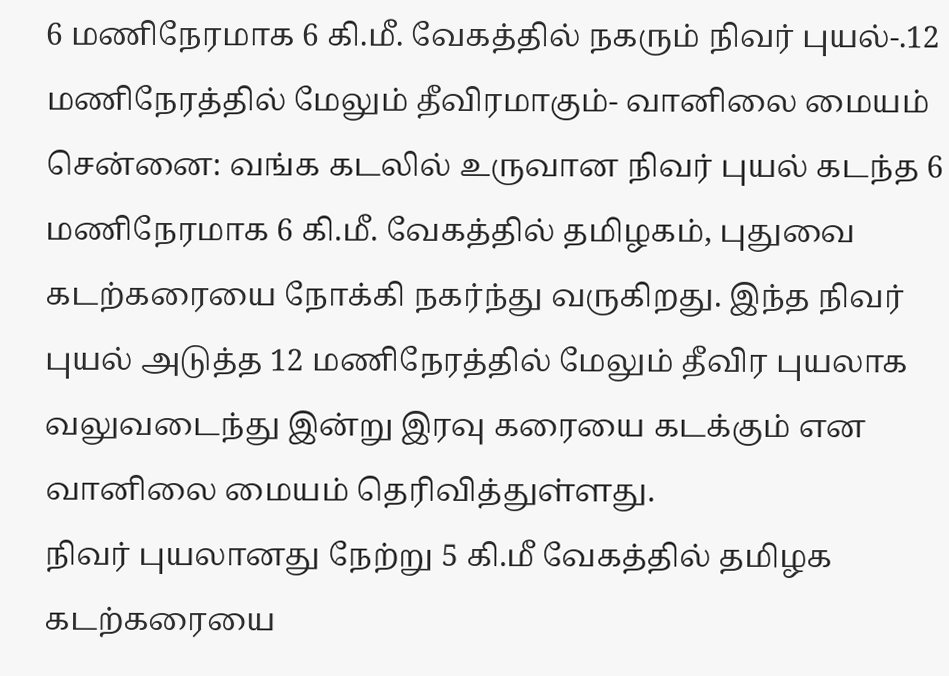6 மணிநேரமாக 6 கி.மீ. வேகத்தில் நகரும் நிவர் புயல்-.12 மணிநேரத்தில் மேலும் தீவிரமாகும்- வானிலை மையம்
சென்னை: வங்க கடலில் உருவான நிவர் புயல் கடந்த 6 மணிநேரமாக 6 கி.மீ. வேகத்தில் தமிழகம், புதுவை கடற்கரையை நோக்கி நகர்ந்து வருகிறது. இந்த நிவர் புயல் அடுத்த 12 மணிநேரத்தில் மேலும் தீவிர புயலாக வலுவடைந்து இன்று இரவு கரையை கடக்கும் என வானிலை மையம் தெரிவித்துள்ளது.
நிவர் புயலானது நேற்று 5 கி.மீ வேகத்தில் தமிழக கடற்கரையை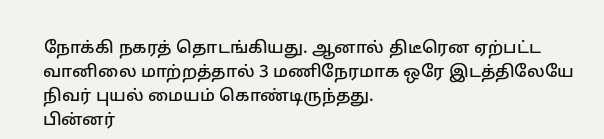நோக்கி நகரத் தொடங்கியது. ஆனால் திடீரென ஏற்பட்ட வானிலை மாற்றத்தால் 3 மணிநேரமாக ஒரே இடத்திலேயே நிவர் புயல் மையம் கொண்டிருந்தது.
பின்னர்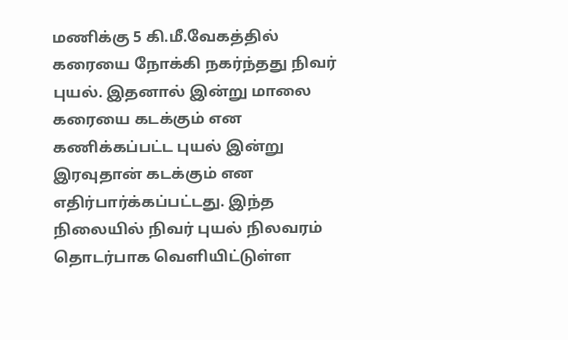மணிக்கு 5 கி.மீ.வேகத்தில் கரையை நோக்கி நகர்ந்தது நிவர் புயல். இதனால் இன்று மாலை கரையை கடக்கும் என கணிக்கப்பட்ட புயல் இன்று இரவுதான் கடக்கும் என எதிர்பார்க்கப்பட்டது. இந்த நிலையில் நிவர் புயல் நிலவரம் தொடர்பாக வெளியிட்டுள்ள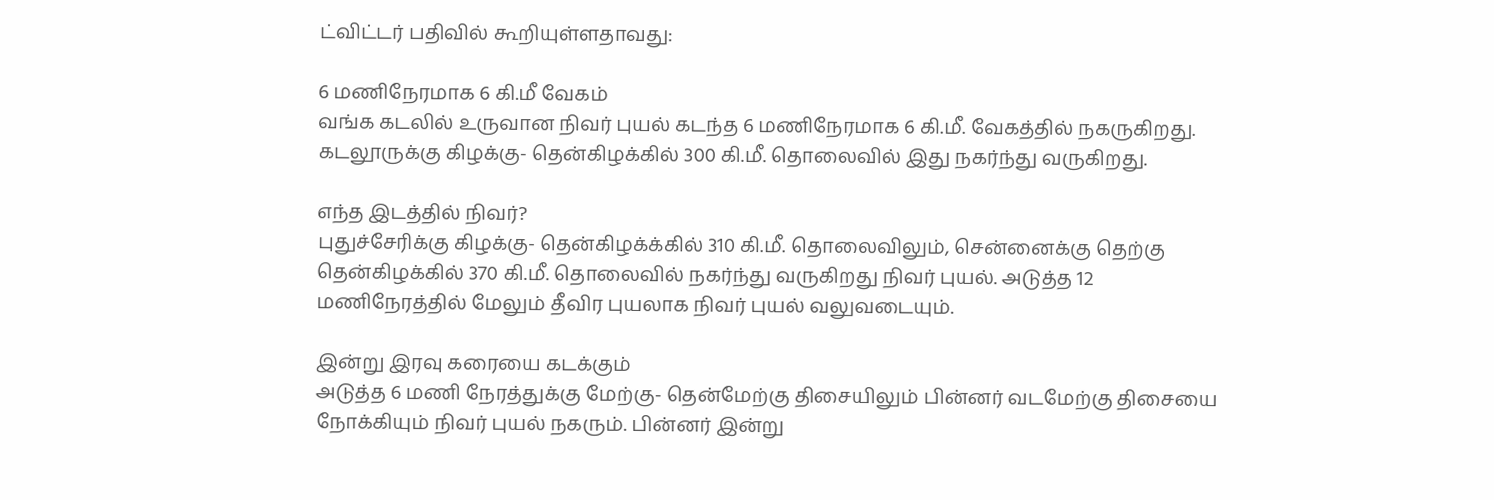ட்விட்டர் பதிவில் கூறியுள்ளதாவது:

6 மணிநேரமாக 6 கி.மீ வேகம்
வங்க கடலில் உருவான நிவர் புயல் கடந்த 6 மணிநேரமாக 6 கி.மீ. வேகத்தில் நகருகிறது. கடலூருக்கு கிழக்கு- தென்கிழக்கில் 300 கி.மீ. தொலைவில் இது நகர்ந்து வருகிறது.

எந்த இடத்தில் நிவர்?
புதுச்சேரிக்கு கிழக்கு- தென்கிழக்க்கில் 310 கி.மீ. தொலைவிலும், சென்னைக்கு தெற்கு தென்கிழக்கில் 370 கி.மீ. தொலைவில் நகர்ந்து வருகிறது நிவர் புயல். அடுத்த 12 மணிநேரத்தில் மேலும் தீவிர புயலாக நிவர் புயல் வலுவடையும்.

இன்று இரவு கரையை கடக்கும்
அடுத்த 6 மணி நேரத்துக்கு மேற்கு- தென்மேற்கு திசையிலும் பின்னர் வடமேற்கு திசையை நோக்கியும் நிவர் புயல் நகரும். பின்னர் இன்று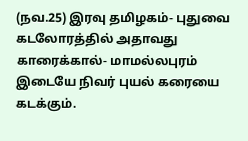(நவ.25) இரவு தமிழகம்- புதுவை கடலோரத்தில் அதாவது காரைக்கால்- மாமல்லபுரம் இடையே நிவர் புயல் கரையை கடக்கும்.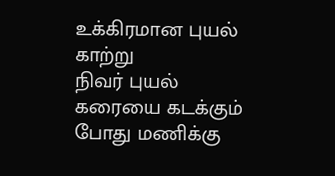உக்கிரமான புயல் காற்று
நிவர் புயல் கரையை கடக்கும் போது மணிக்கு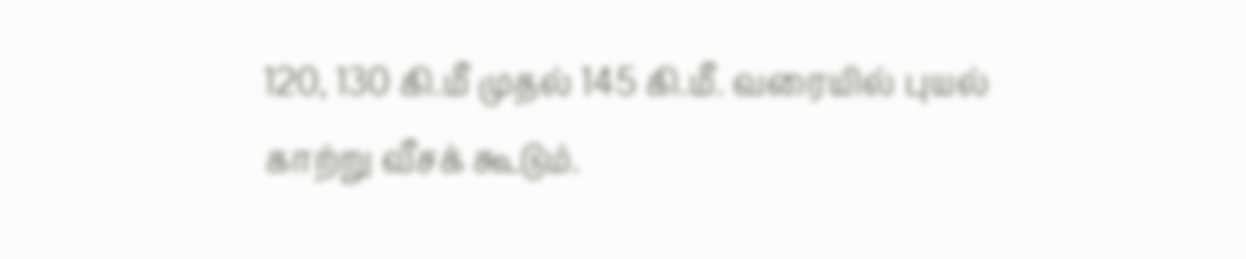120, 130 கி.மீ முதல் 145 கி.மீ. வரையில் புயல் காற்று வீசக் கூடும்.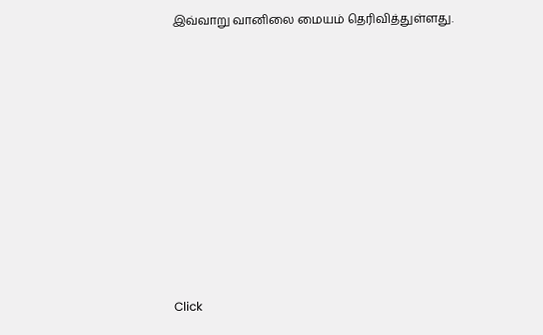இவ்வாறு வானிலை மையம் தெரிவித்துள்ளது.












Click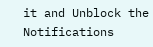it and Unblock the Notifications